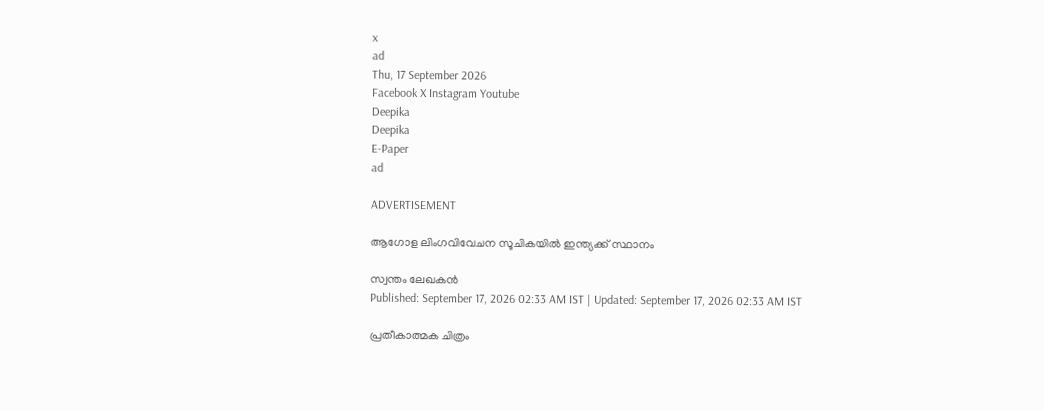x
ad
Thu, 17 September 2026
Facebook X Instagram Youtube
Deepika
Deepika
E-Paper
ad

ADVERTISEMENT

ആഗോള ലിംഗവിവേചന സൂചികയിൽ ഇന്ത്യക്ക് സ്ഥാനം

സ്വന്തം ലേഖകൻ
Published: September 17, 2026 02:33 AM IST | Updated: September 17, 2026 02:33 AM IST

പ്രതീകാത്മക ചിത്രം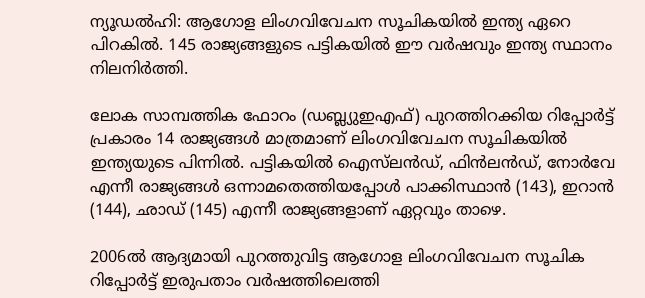ന്യൂഡൽഹി: ആഗോള ലിംഗവിവേചന സൂചികയിൽ ഇന്ത്യ ഏറെ പിറകിൽ. 145 രാജ്യങ്ങളുടെ പട്ടികയിൽ ഈ വർഷവും ഇന്ത്യ സ്ഥാനം നിലനിർത്തി.

ലോക സാമ്പത്തിക ഫോറം (ഡബ്ല്യുഇഎഫ്) പുറത്തിറക്കിയ റിപ്പോർട്ട് പ്രകാരം 14 രാജ്യങ്ങൾ മാത്രമാണ് ലിംഗവിവേചന സൂചികയിൽ ഇന്ത്യയുടെ പിന്നിൽ. പട്ടികയിൽ ഐസ്‌ലൻഡ്, ഫിൻലൻഡ്, നോർവേ എന്നീ രാജ്യങ്ങൾ ഒന്നാമതെത്തിയപ്പോൾ പാക്കിസ്ഥാൻ (143), ഇറാൻ (144), ഛാഡ് (145) എന്നീ രാജ്യങ്ങളാണ് ഏറ്റവും താഴെ.

2006ൽ ആദ്യമായി പുറത്തുവിട്ട ആഗോള ലിംഗവിവേചന സൂചിക റിപ്പോർട്ട് ഇരുപതാം വർഷത്തിലെത്തി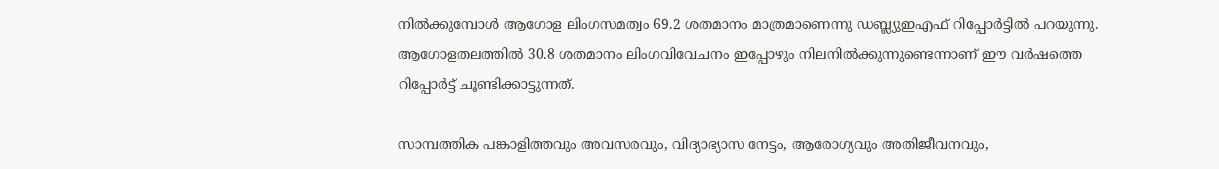നിൽക്കുമ്പോൾ ആഗോള ലിംഗസമത്വം 69.2 ശതമാനം മാത്രമാണെന്നു ഡബ്ല്യുഇഎഫ് റിപ്പോർട്ടിൽ പറയുന്നു. ആഗോളതലത്തിൽ 30.8 ശതമാനം ലിംഗവിവേചനം ഇപ്പോഴും നിലനിൽക്കുന്നുണ്ടെന്നാണ് ഈ വർഷത്തെ റിപ്പോർട്ട് ചൂണ്ടിക്കാട്ടുന്നത്.

സാമ്പത്തിക പങ്കാളിത്തവും അവസരവും, വിദ്യാഭ്യാസ നേട്ടം, ആരോഗ്യവും അതിജീവനവും,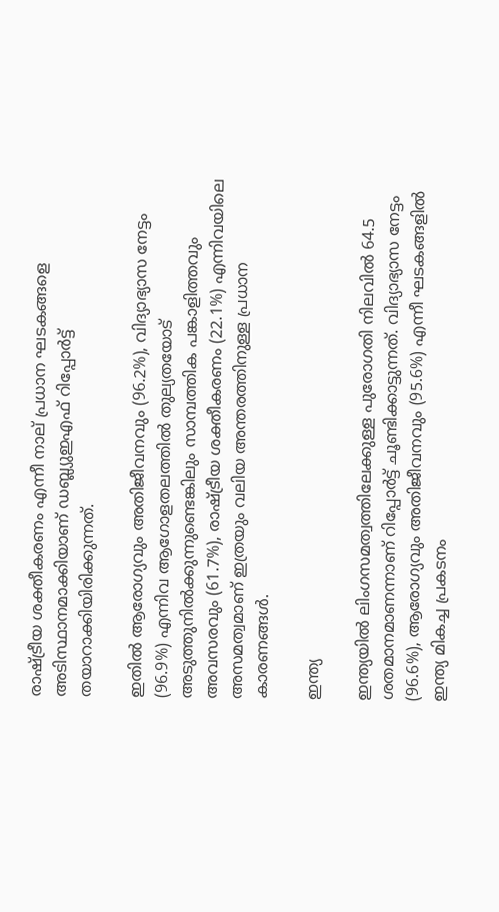രാഷ്‌ട്രീയ ശക്തീകരണം എന്നീ നാല് പ്രധാന ഘടകങ്ങളെ അടിസ്ഥാനമാക്കിയാണ് ഡബ്ല്യുഇഎഫ് റിപ്പോർട്ട് തയാറാക്കിയിരിക്കുന്നത്.

ഇതിൽ ആരോഗ്യവും അതിജീവനവും (96.2%), വിദ്യാഭ്യാസ നേട്ടം (96.9%) എന്നിവ ആഗോളതലത്തിൽ തുല്യതയോട് അടുത്തുനിൽക്കുന്നുണ്ടെങ്കിലും സാമ്പത്തിക പങ്കാളിത്തവും അവസരവും (61.7%), രാഷ്‌ട്രീയ ശക്തീകരണം (22.1%) എന്നിവയിലെ അസമത്വമാണ് ഇത്രയും വലിയ അന്തരത്തിനുള്ള പ്രധാന കാരണങ്ങൾ.

ഇന്ത്യ

ഇന്ത്യയിൽ ലിംഗസമത്വത്തിലേക്കുള്ള പുരോഗതി നിലവിൽ 64.5 ശതമാനമാണന്നാണ് റിപ്പോർട്ട് ചൂണ്ടിക്കാട്ടുന്നത്. വിദ്യാഭ്യാസ നേട്ടം (96.6%), ആരോഗ്യവും അതിജീവനവും (95.6%) എന്നീ ഘടകങ്ങളിൽ ഇന്ത്യ മികച്ച പ്രകടനം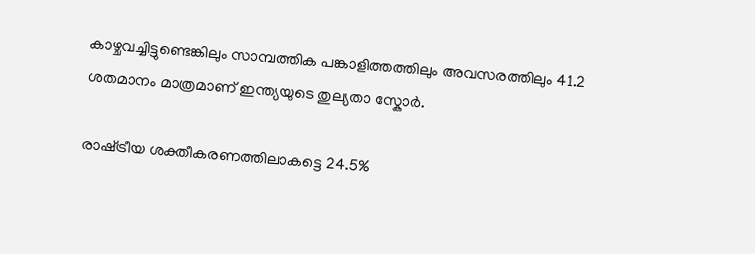കാഴ്ചവച്ചിട്ടുണ്ടെങ്കിലും സാമ്പത്തിക പങ്കാളിത്തത്തിലും അവസരത്തിലും 41.2 ശതമാനം മാത്രമാണ് ഇന്ത്യയുടെ തുല്യതാ സ്കോർ.

രാഷ്‌ട്രീയ ശക്തീകരണത്തിലാകട്ടെ 24.5%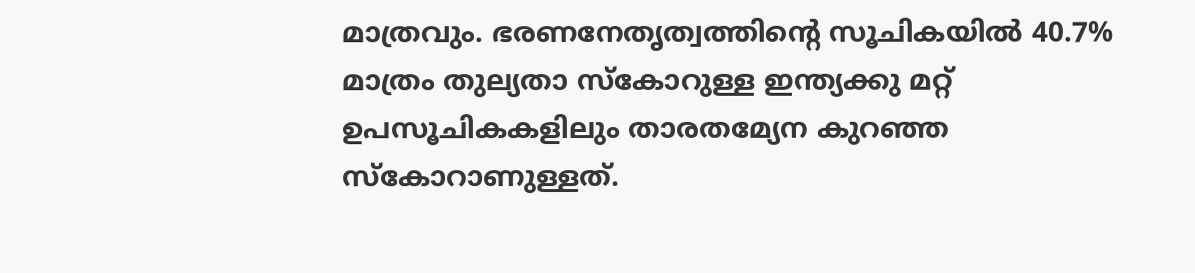മാത്രവും. ഭരണനേതൃത്വത്തിന്‍റെ സൂചികയിൽ 40.7% മാത്രം തുല്യതാ സ്കോറുള്ള ഇന്ത്യക്കു മറ്റ് ഉപസൂചികകളിലും താരതമ്യേന കുറഞ്ഞ സ്കോറാണുള്ളത്.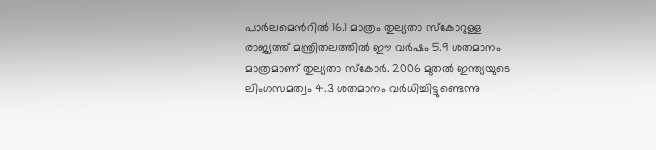പാർലമെന്‍റിൽ‍ 16.1 മാത്രം തുല്യതാ സ്കോറുള്ള രാജ്യത്ത് മന്ത്രിതലത്തിൽ ഈ വർഷം 5.9 ശതമാനം മാത്രമാണ് തുല്യതാ സ്കോർ. 2006 മുതൽ ഇന്ത്യയുടെ ലിംഗസമത്വം 4.3 ശതമാനം വർധിച്ചിട്ടുണ്ടെന്നു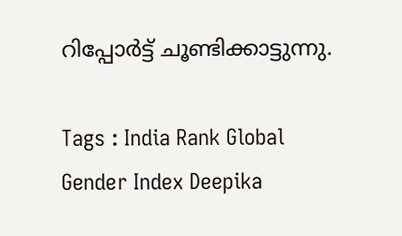റിപ്പോർട്ട് ചൂണ്ടിക്കാട്ടുന്നു.

Tags : India Rank Global Gender Index Deepika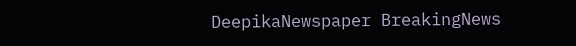DeepikaNewspaper BreakingNews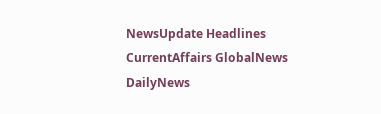NewsUpdate Headlines CurrentAffairs GlobalNews DailyNews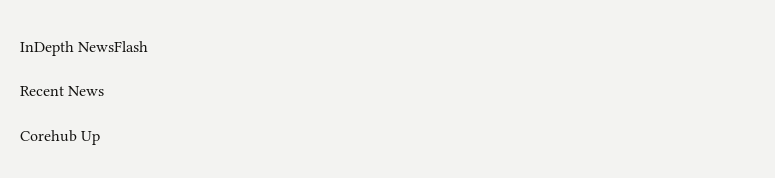InDepth NewsFlash

Recent News

Corehub Up